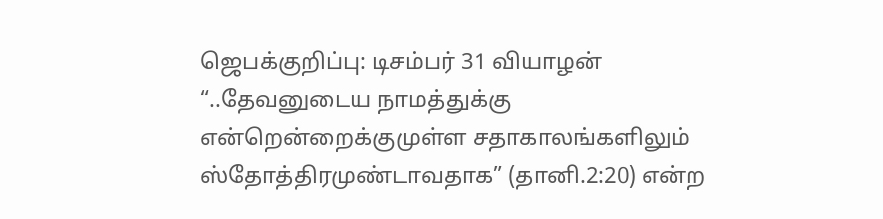ஜெபக்குறிப்பு: டிசம்பர் 31 வியாழன்
“..தேவனுடைய நாமத்துக்கு என்றென்றைக்குமுள்ள சதாகாலங்களிலும் ஸ்தோத்திரமுண்டாவதாக” (தானி.2:20) என்ற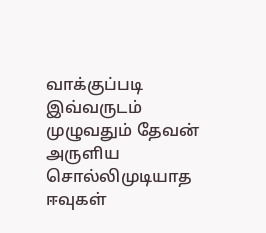வாக்குப்படி இவ்வருடம் முழுவதும் தேவன் அருளிய சொல்லிமுடியாத ஈவுகள்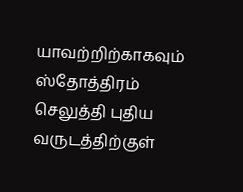யாவற்றிற்காகவும் ஸ்தோத்திரம் செலுத்தி புதிய வருடத்திற்குள்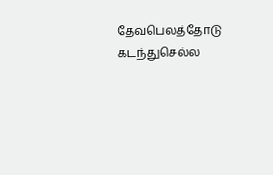தேவபெலத்தோடு கடந்துசெல்ல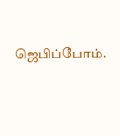ஜெபிப்போம்.